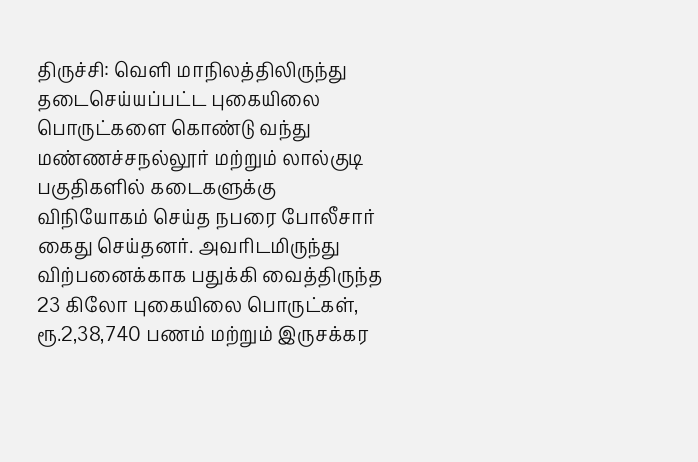திருச்சி: வெளி மாநிலத்திலிருந்து தடைசெய்யப்பட்ட புகையிலை பொருட்களை கொண்டு வந்து மண்ணச்சநல்லூர் மற்றும் லால்குடி பகுதிகளில் கடைகளுக்கு விநியோகம் செய்த நபரை போலீசார் கைது செய்தனர். அவரிடமிருந்து விற்பனைக்காக பதுக்கி வைத்திருந்த 23 கிலோ புகையிலை பொருட்கள், ரூ.2,38,740 பணம் மற்றும் இருசக்கர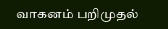வாகனம் பறிமுதல்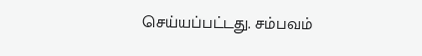செய்யப்பட்டது. சம்பவம்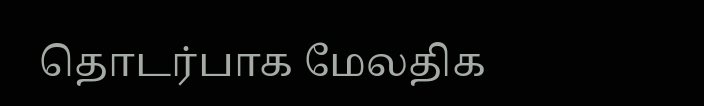தொடர்பாக மேலதிக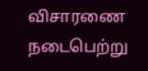விசாரணை நடைபெற்று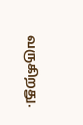வருகிறது.